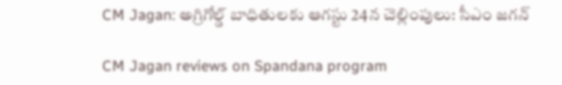CM Jagan: అగ్రిగోల్డ్ బాధితులకు ఆగస్టు 24న చెల్లింపులు: సీఎం జగన్

CM Jagan reviews on Spandana program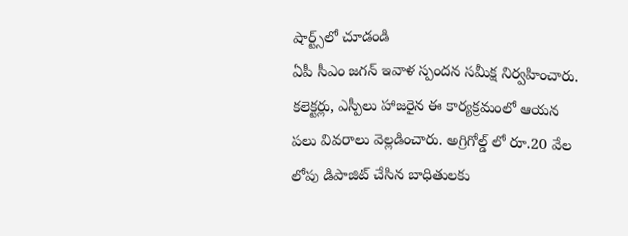షార్ట్స్‌లో చూడండి
ఏపీ సీఎం జగన్ ఇవాళ స్పందన సమీక్ష నిర్వహించారు. కలెక్టర్లు, ఎస్పీలు హాజరైన ఈ కార్యక్రమంలో ఆయన పలు వివరాలు వెల్లడించారు. అగ్రిగోల్డ్ లో రూ.20 వేల లోపు డిపాజిట్ చేసిన బాధితులకు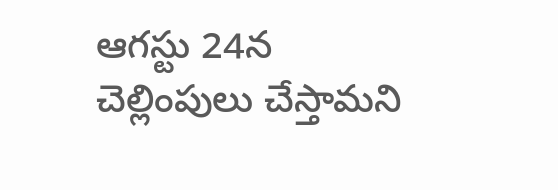ఆగస్టు 24న చెల్లింపులు చేస్తామని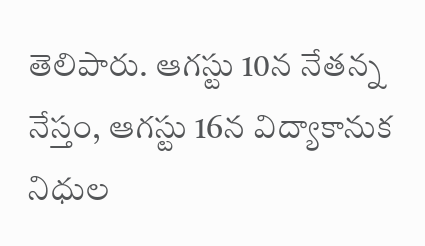తెలిపారు. ఆగస్టు 10న నేతన్న నేస్తం, ఆగస్టు 16న విద్యాకానుక నిధుల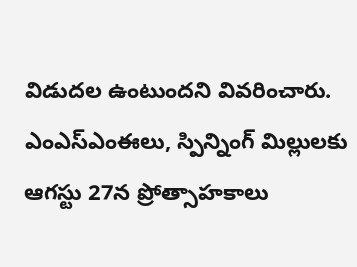విడుదల ఉంటుందని వివరించారు. ఎంఎస్ఎంఈలు, స్పిన్నింగ్ మిల్లులకు ఆగస్టు 27న ప్రోత్సాహకాలు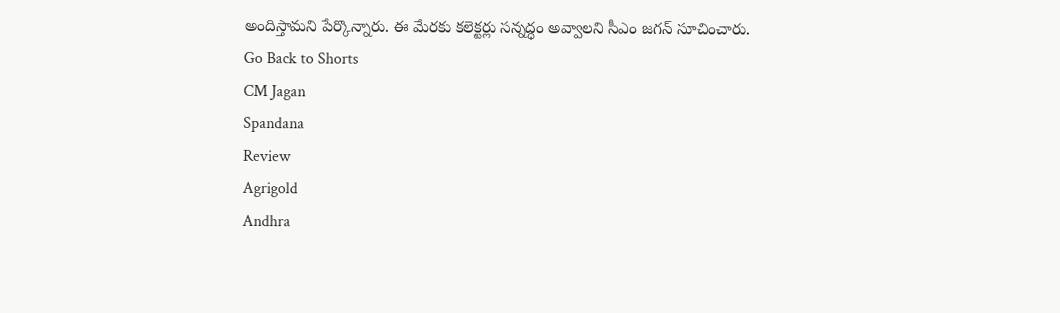అందిస్తామని పేర్కొన్నారు. ఈ మేరకు కలెక్టర్లు సన్నద్ధం అవ్వాలని సీఎం జగన్ సూచించారు.
Go Back to Shorts
CM Jagan
Spandana
Review
Agrigold
Andhra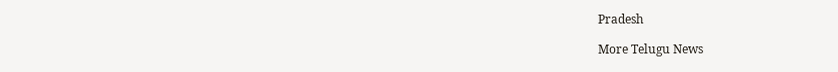Pradesh

More Telugu News